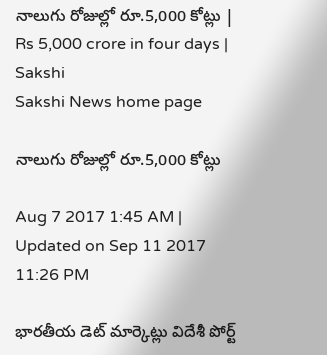నాలుగు రోజుల్లో రూ.5,000 కోట్లు | Rs 5,000 crore in four days | Sakshi
Sakshi News home page

నాలుగు రోజుల్లో రూ.5,000 కోట్లు

Aug 7 2017 1:45 AM | Updated on Sep 11 2017 11:26 PM

భారతీయ డెట్‌ మార్కెట్లు విదేశీ పోర్ట్‌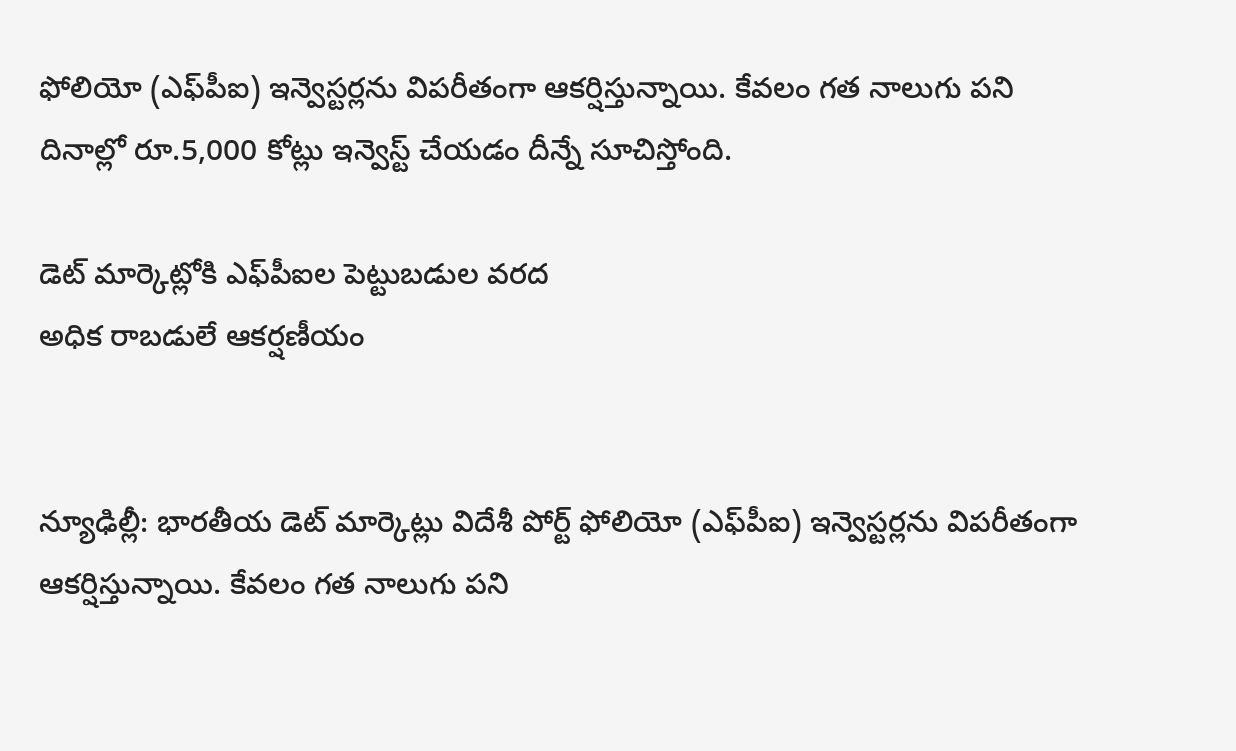ఫోలియో (ఎఫ్‌పీఐ) ఇన్వెస్టర్లను విపరీతంగా ఆకర్షిస్తున్నాయి. కేవలం గత నాలుగు పని దినాల్లో రూ.5,000 కోట్లు ఇన్వెస్ట్‌ చేయడం దీన్నే సూచిస్తోంది.

డెట్‌ మార్కెట్లోకి ఎఫ్‌పీఐల పెట్టుబడుల వరద
అధిక రాబడులే ఆకర్షణీయం


న్యూఢిల్లీ: భారతీయ డెట్‌ మార్కెట్లు విదేశీ పోర్ట్‌ ఫోలియో (ఎఫ్‌పీఐ) ఇన్వెస్టర్లను విపరీతంగా ఆకర్షిస్తున్నాయి. కేవలం గత నాలుగు పని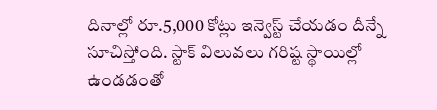దినాల్లో రూ.5,000 కోట్లు ఇన్వెస్ట్‌ చేయడం దీన్నే సూచిస్తోంది. స్టాక్‌ విలువలు గరిష్ట స్థాయిల్లో ఉండడంతో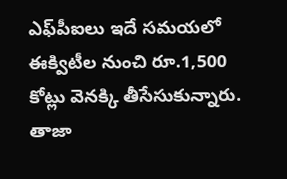ఎఫ్‌పీఐలు ఇదే సమయలో ఈక్విటీల నుంచి రూ.1,500 కోట్లు వెనక్కి తీసేసుకున్నారు. తాజా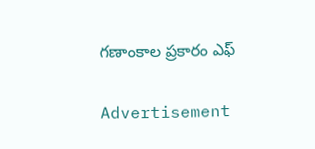గణాంకాల ప్రకారం ఎఫ్

Advertisement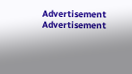Advertisement
Advertisement